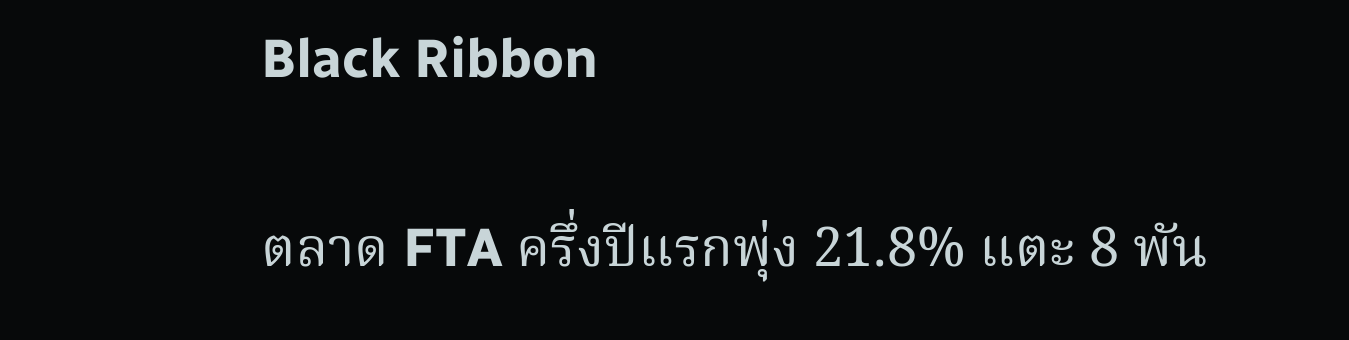Black Ribbon

ตลาด FTA ครึ่งปีแรกพุ่ง 21.8% แตะ 8 พัน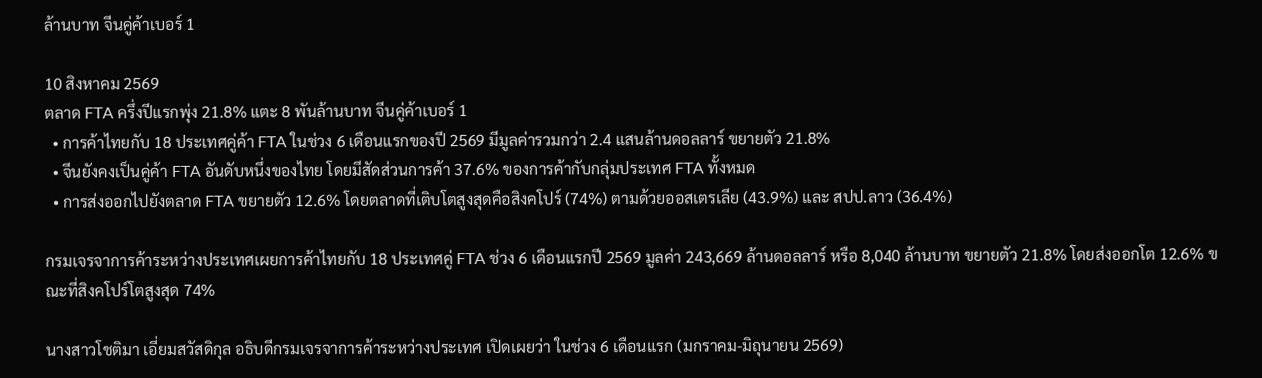ล้านบาท จีนคู่ค้าเบอร์ 1

10 สิงหาคม 2569
ตลาด FTA ครึ่งปีแรกพุ่ง 21.8% แตะ 8 พันล้านบาท จีนคู่ค้าเบอร์ 1
  • การค้าไทยกับ 18 ประเทศคู่ค้า FTA ในช่วง 6 เดือนแรกของปี 2569 มีมูลค่ารวมกว่า 2.4 แสนล้านดอลลาร์ ขยายตัว 21.8%
  • จีนยังคงเป็นคู่ค้า FTA อันดับหนึ่งของไทย โดยมีสัดส่วนการค้า 37.6% ของการค้ากับกลุ่มประเทศ FTA ทั้งหมด
  • การส่งออกไปยังตลาด FTA ขยายตัว 12.6% โดยตลาดที่เติบโตสูงสุดคือสิงคโปร์ (74%) ตามด้วยออสเตรเลีย (43.9%) และ สปป.ลาว (36.4%)

กรมเจรจาการค้าระหว่างประเทศเผยการค้าไทยกับ 18 ประเทศคู่ FTA ช่วง 6 เดือนแรกปี 2569 มูลค่า 243,669 ล้านดอลลาร์ หรือ 8,040 ล้านบาท ขยายตัว 21.8% โดยส่งออกโต 12.6% ขณะที่สิงคโปร์โตสูงสุด 74%

นางสาวโชติมา เอี่ยมสวัสดิกุล อธิบดีกรมเจรจาการค้าระหว่างประเทศ เปิดเผยว่า ในช่วง 6 เดือนแรก (มกราคม-มิถุนายน 2569)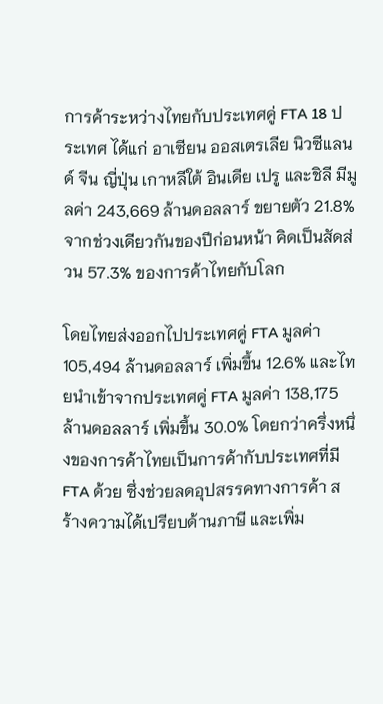การค้าระหว่างไทยกับประเทศคู่ FTA 18 ประเทศ ได้แก่ อาเซียน ออสเตรเลีย นิวซีแลนด์ จีน ญี่ปุ่น เกาหลีใต้ อินเดีย เปรู และชิลี มีมูลค่า 243,669 ล้านดอลลาร์ ขยายตัว 21.8% จากช่วงเดียวกันของปีก่อนหน้า คิดเป็นสัดส่วน 57.3% ของการค้าไทยกับโลก

โดยไทยส่งออกไปประเทศคู่ FTA มูลค่า 105,494 ล้านดอลลาร์ เพิ่มขึ้น 12.6% และไทยนำเข้าจากประเทศคู่ FTA มูลค่า 138,175 ล้านดอลลาร์ เพิ่มขึ้น 30.0% โดยกว่าครึ่งหนึ่งของการค้าไทยเป็นการค้ากับประเทศที่มี FTA ด้วย ซึ่งช่วยลดอุปสรรคทางการค้า สร้างความได้เปรียบด้านภาษี และเพิ่ม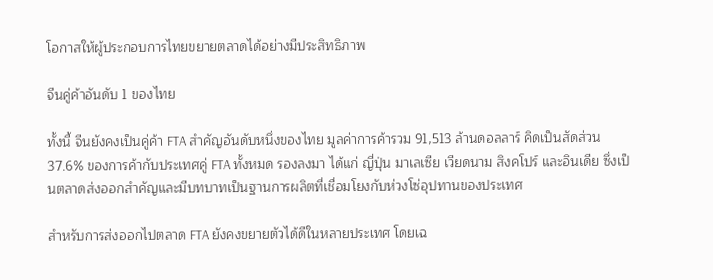โอกาสให้ผู้ประกอบการไทยขยายตลาดได้อย่างมีประสิทธิภาพ

จีนคู่ค้าอันดับ 1 ของไทย

ทั้งนี้ จีนยังคงเป็นคู่ค้า FTA สำคัญอันดับหนึ่งของไทย มูลค่าการค้ารวม 91,513 ล้านดอลลาร์ คิดเป็นสัดส่วน 37.6% ของการค้ากับประเทศคู่ FTA ทั้งหมด รองลงมา ได้แก่ ญี่ปุ่น มาเลเซีย เวียดนาม สิงคโปร์ และอินเดีย ซึ่งเป็นตลาดส่งออกสำคัญและมีบทบาทเป็นฐานการผลิตที่เชื่อมโยงกับห่วงโซ่อุปทานของประเทศ

สำหรับการส่งออกไปตลาด FTA ยังคงขยายตัวได้ดีในหลายประเทศ โดยเฉ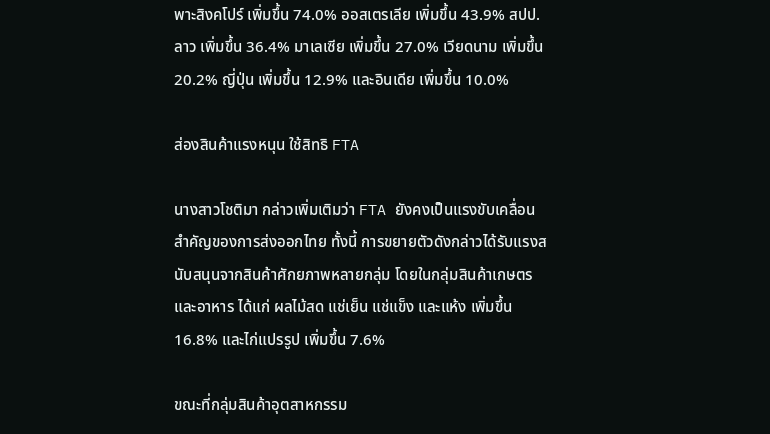พาะสิงคโปร์ เพิ่มขึ้น 74.0% ออสเตรเลีย เพิ่มขึ้น 43.9% สปป.ลาว เพิ่มขึ้น 36.4% มาเลเซีย เพิ่มขึ้น 27.0% เวียดนาม เพิ่มขึ้น 20.2% ญี่ปุ่น เพิ่มขึ้น 12.9% และอินเดีย เพิ่มขึ้น 10.0%

ส่องสินค้าแรงหนุน ใช้สิทธิ FTA

นางสาวโชติมา กล่าวเพิ่มเติมว่า FTA ยังคงเป็นแรงขับเคลื่อนสำคัญของการส่งออกไทย ทั้งนี้ การขยายตัวดังกล่าวได้รับแรงสนับสนุนจากสินค้าศักยภาพหลายกลุ่ม โดยในกลุ่มสินค้าเกษตรและอาหาร ได้แก่ ผลไม้สด แช่เย็น แช่แข็ง และแห้ง เพิ่มขึ้น 16.8% และไก่แปรรูป เพิ่มขึ้น 7.6%

ขณะที่กลุ่มสินค้าอุตสาหกรรม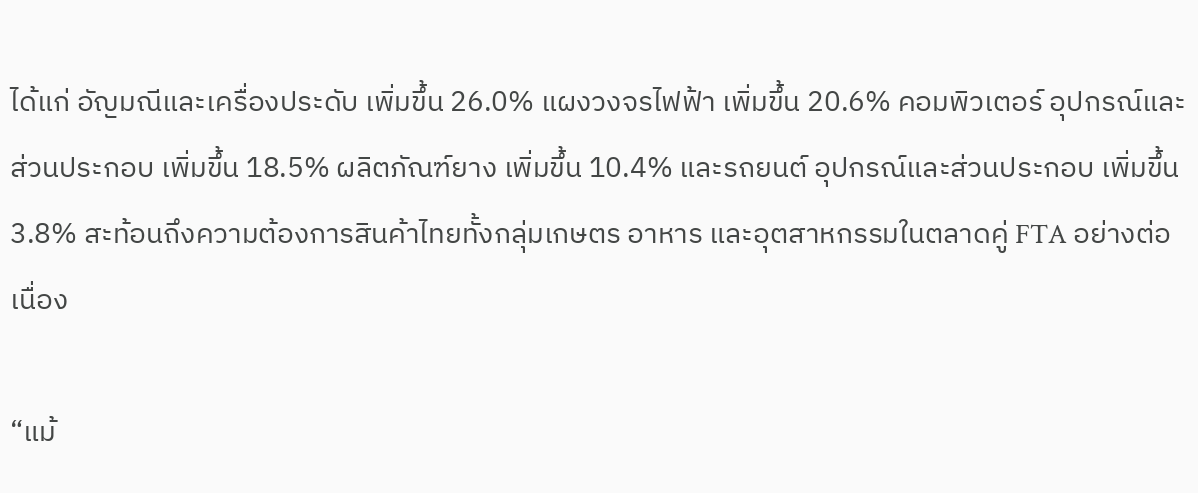ได้แก่ อัญมณีและเครื่องประดับ เพิ่มขึ้น 26.0% แผงวงจรไฟฟ้า เพิ่มขึ้น 20.6% คอมพิวเตอร์ อุปกรณ์และส่วนประกอบ เพิ่มขึ้น 18.5% ผลิตภัณฑ์ยาง เพิ่มขึ้น 10.4% และรถยนต์ อุปกรณ์และส่วนประกอบ เพิ่มขึ้น 3.8% สะท้อนถึงความต้องการสินค้าไทยทั้งกลุ่มเกษตร อาหาร และอุตสาหกรรมในตลาดคู่ FTA อย่างต่อเนื่อง

“แม้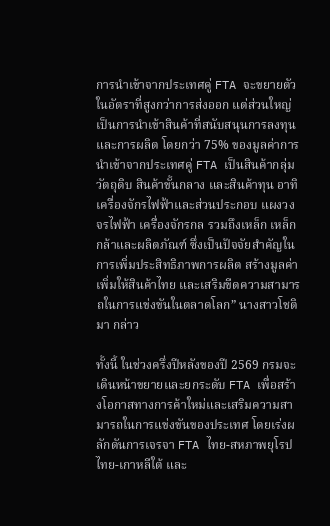การนำเข้าจากประเทศคู่ FTA จะขยายตัวในอัตราที่สูงกว่าการส่งออก แต่ส่วนใหญ่เป็นการนำเข้าสินค้าที่สนับสนุนการลงทุนและการผลิต โดยกว่า 75% ของมูลค่าการนำเข้าจากประเทศคู่ FTA เป็นสินค้ากลุ่มวัตถุดิบ สินค้าขั้นกลาง และสินค้าทุน อาทิ เครื่องจักรไฟฟ้าและส่วนประกอบ แผงวงจรไฟฟ้า เครื่องจักรกล รวมถึงเหล็ก เหล็กกล้าและผลิตภัณฑ์ ซึ่งเป็นปัจจัยสำคัญในการเพิ่มประสิทธิภาพการผลิต สร้างมูลค่าเพิ่มให้สินค้าไทย และเสริมขีดความสามารถในการแข่งขันในตลาดโลก” นางสาวโชติมา กล่าว

ทั้งนี้ ในช่วงครึ่งปีหลังของปี 2569 กรมจะเดินหน้าขยายและยกระดับ FTA เพื่อสร้างโอกาสทางการค้าใหม่และเสริมความสามารถในการแข่งขันของประเทศ โดยเร่งผลักดันการเจรจา FTA ไทย-สหภาพยุโรป ไทย-เกาหลีใต้ และ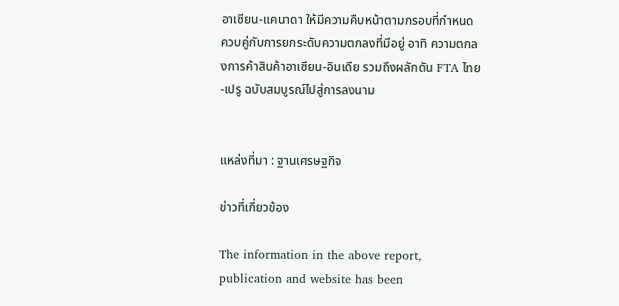อาเซียน-แคนาดา ให้มีความคืบหน้าตามกรอบที่กำหนด ควบคู่กับการยกระดับความตกลงที่มีอยู่ อาทิ ความตกลงการค้าสินค้าอาเซียน-อินเดีย รวมถึงผลักดัน FTA ไทย-เปรู ฉบับสมบูรณ์ไปสู่การลงนาม


แหล่งที่มา : ฐานเศรษฐกิจ

ข่าวที่เกี่ยวข้อง

The information in the above report, publication and website has been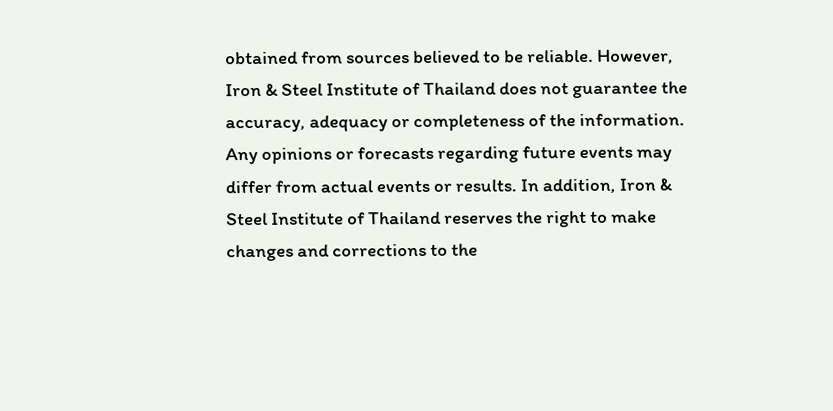obtained from sources believed to be reliable. However, Iron & Steel Institute of Thailand does not guarantee the accuracy, adequacy or completeness of the information. Any opinions or forecasts regarding future events may differ from actual events or results. In addition, Iron & Steel Institute of Thailand reserves the right to make changes and corrections to the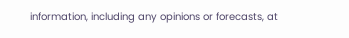information, including any opinions or forecasts, at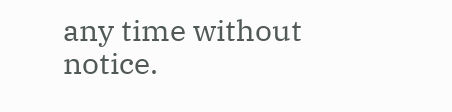any time without notice.